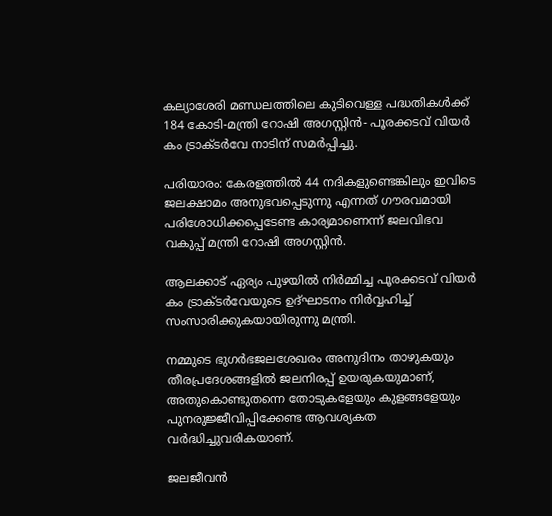കല്യാശേരി മണ്ഡലത്തിലെ കുടിവെള്ള പദ്ധതികള്‍ക്ക് 184 കോടി-മന്ത്രി റോഷി അഗസ്റ്റിന്‍- പൂരക്കടവ് വിയര്‍ കം ട്രാക്ടര്‍വേ നാടിന് സമര്‍പ്പിച്ചു.

പരിയാരം: കേരളത്തില്‍ 44 നദികളുണ്ടെങ്കിലും ഇവിടെ ജലക്ഷാമം അനുഭവപ്പെടുന്നു എന്നത് ഗൗരവമായി പരിശോധിക്കപ്പെടേണ്ട കാര്യമാണെന്ന് ജലവിഭവ വകുപ്പ് മന്ത്രി റോഷി അഗസ്റ്റിന്‍.

ആലക്കാട് ഏര്യം പുഴയില്‍ നിര്‍മ്മിച്ച പൂരക്കടവ് വിയര്‍ കം ട്രാക്ടര്‍വേയുടെ ഉദ്ഘാടനം നിര്‍വ്വഹിച്ച് സംസാരിക്കുകയായിരുന്നു മന്ത്രി.

നമ്മുടെ ഭുഗര്‍ഭജലശേഖരം അനുദിനം താഴുകയും തീരപ്രദേശങ്ങളില്‍ ജലനിരപ്പ് ഉയരുകയുമാണ്, അതുകൊണ്ടുതന്നെ തോടുകളേയും കുളങ്ങളേയും പുനരുജ്ജീവിപ്പിക്കേണ്ട ആവശ്യകത വര്‍ദ്ധിച്ചുവരികയാണ്.

ജലജീവന്‍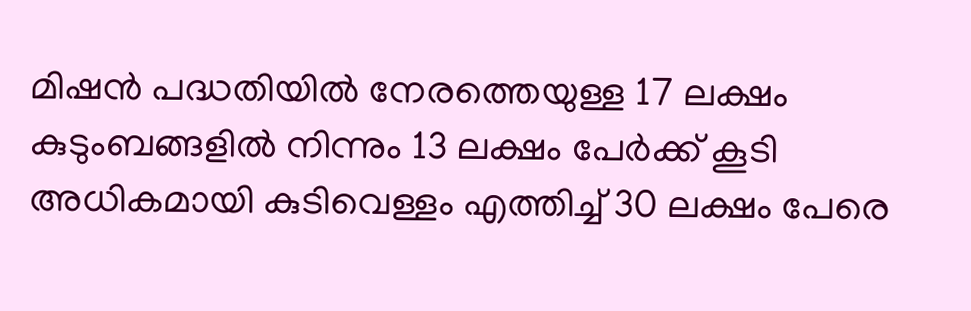മിഷന്‍ പദ്ധതിയില്‍ നേരത്തെയുള്ള 17 ലക്ഷം കുടുംബങ്ങളില്‍ നിന്നും 13 ലക്ഷം പേര്‍ക്ക് കൂടി അധികമായി കുടിവെള്ളം എത്തിച്ച് 30 ലക്ഷം പേരെ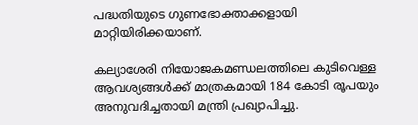പദ്ധതിയുടെ ഗുണഭോക്താക്കളായി മാറ്റിയിരിക്കയാണ്.

കല്യാശേരി നിയോജകമണ്ഡലത്തിലെ കുടിവെള്ള ആവശ്യങ്ങള്‍ക്ക് മാത്രകമായി 184 കോടി രൂപയും അനുവദിച്ചതായി മന്ത്രി പ്രഖ്യാപിച്ചു.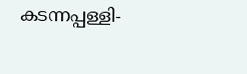കടന്നപ്പള്ളി-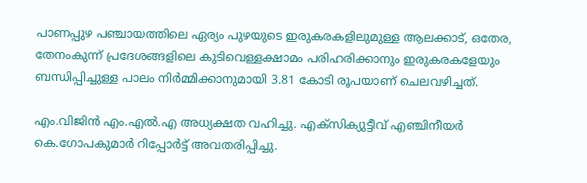പാണപ്പുഴ പഞ്ചായത്തിലെ ഏര്യം പുഴയുടെ ഇരുകരകളിലുമുള്ള ആലക്കാട്, ഒതേര, തേനംകുന്ന് പ്രദേശങ്ങളിലെ കുടിവെള്ളക്ഷാമം പരിഹരിക്കാനും ഇരുകരകളേയും ബന്ധിപ്പിച്ചുള്ള പാലം നിര്‍മ്മിക്കാനുമായി 3.81 കോടി രൂപയാണ് ചെലവഴിച്ചത്.

എം.വിജിന്‍ എം.എല്‍.എ അധ്യക്ഷത വഹിച്ചു. എക്‌സിക്യുട്ടീവ് എഞ്ചിനീയര്‍ കെ.ഗോപകുമാര്‍ റിപ്പോര്‍ട്ട് അവതരിപ്പിച്ചു.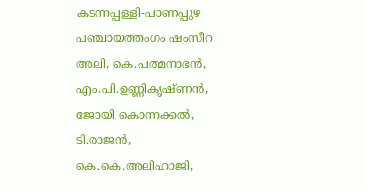കടന്നപ്പള്ളി-പാണപ്പുഴ പഞ്ചായത്തംഗം ഷംസീറ അലി, കെ.പത്മനാഭന്‍, എം.പി.ഉണ്ണികൃഷ്ണന്‍, ജോയി കൊന്നക്കല്‍, ടി.രാജന്‍, കെ.കെ.അലിഹാജി,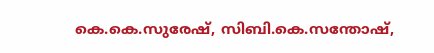കെ.കെ.സുരേഷ്, സിബി.കെ.സന്തോഷ്,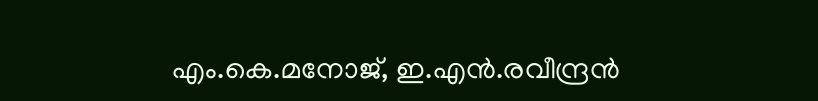എം.കെ.മനോജ്, ഇ.എന്‍.രവീന്ദ്രന്‍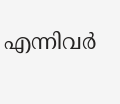എന്നിവര്‍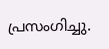പ്രസംഗിച്ചു.